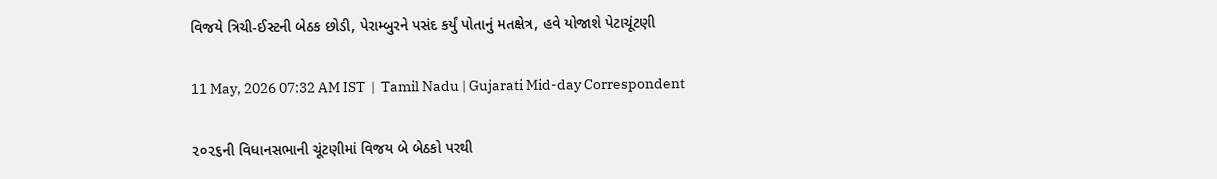વિજયે ત્રિચી-ઈસ્ટની બેઠક છોડી, પેરામ્બુરને પસંદ કર્યું પોતાનું મતક્ષેત્ર, હવે યોજાશે પેટાચૂંટણી

11 May, 2026 07:32 AM IST  |  Tamil Nadu | Gujarati Mid-day Correspondent

૨૦૨૬ની વિધાનસભાની ચૂંટણીમાં વિજય બે બેઠકો પરથી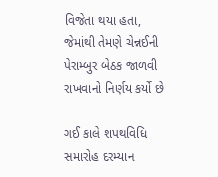વિજેતા થયા હતા, જેમાંથી તેમણે ચેન્નઈની પેરામ્બુર બેઠક જાળવી રાખવાનો નિર્ણય કર્યો છે

ગઈ કાલે શપથવિધિ સમારોહ દરમ્યાન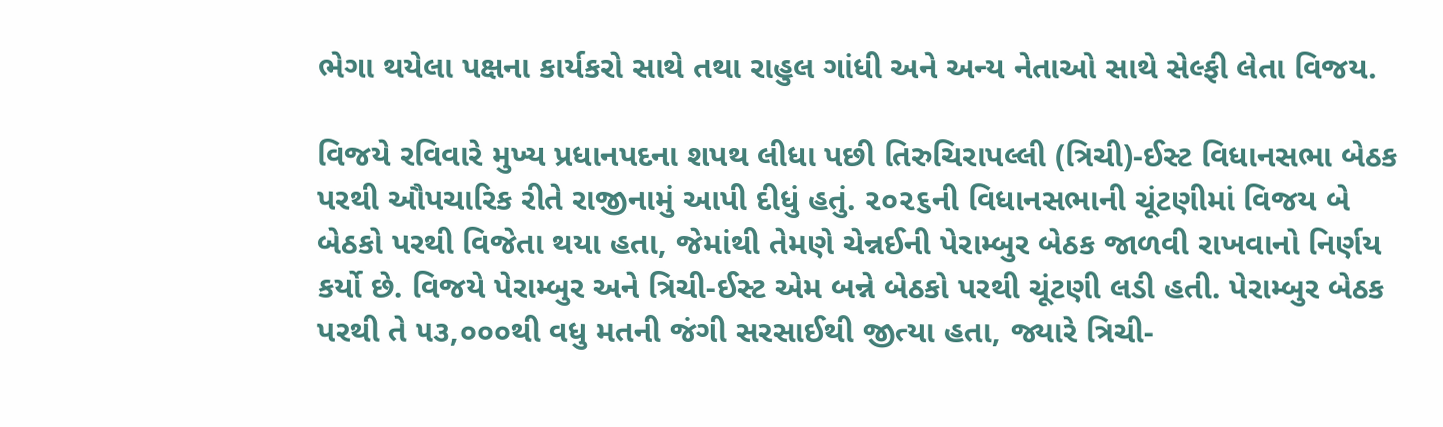ભેગા થયેલા પક્ષના કાર્યકરો સાથે તથા રાહુલ ગાંધી અને અન્ય નેતાઓ સાથે સેલ્ફી લેતા વિજય.

વિજયે રવિવારે મુખ્ય પ્રધાનપદના શપથ લીધા પછી તિરુચિરાપલ્લી (ત્રિચી)-ઈસ્ટ વિધાનસભા બેઠક પરથી ઔપચારિક રીતે રાજીનામું આપી દીધું હતું. ૨૦૨૬ની વિધાનસભાની ચૂંટણીમાં વિજય બે બેઠકો પરથી વિજેતા થયા હતા, જેમાંથી તેમણે ચેન્નઈની પેરામ્બુર બેઠક જાળવી રાખવાનો નિર્ણય કર્યો છે. વિજયે પેરામ્બુર અને ત્રિચી-ઈસ્ટ એમ બન્ને બેઠકો પરથી ચૂંટણી લડી હતી. પેરામ્બુર બેઠક પરથી તે ૫૩,૦૦૦થી વધુ મતની જંગી સરસાઈથી જીત્યા હતા, જ્યારે ત્રિચી-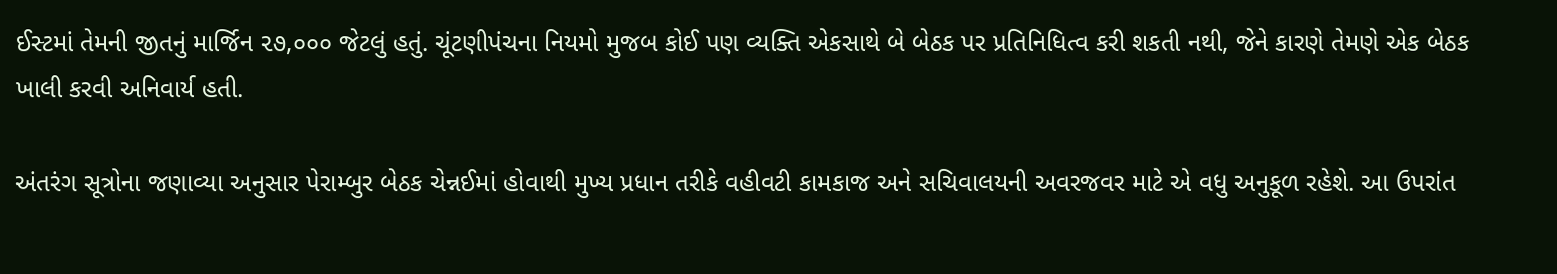ઈસ્ટમાં તેમની જીતનું માર્જિન ૨૭,૦૦૦ જેટલું હતું. ચૂંટણીપંચના નિયમો મુજબ કોઈ પણ વ્યક્તિ એકસાથે બે બેઠક પર પ્રતિનિધિત્વ કરી શકતી નથી, જેને કારણે તેમણે એક બેઠક ખાલી કરવી અનિવાર્ય હતી.

અંતરંગ સૂત્રોના જણાવ્યા અનુસાર પેરામ્બુર બેઠક ચેન્નઈમાં હોવાથી મુખ્ય પ્રધાન તરીકે વહીવટી કામકાજ અને સચિવાલયની અવરજવર માટે એ વધુ અનુકૂળ રહેશે. આ ઉપરાંત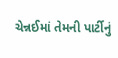ચેન્નઈમાં તેમની પાર્ટીનું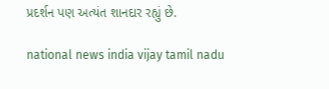પ્રદર્શન પણ અત્યંત શાનદાર રહ્યું છે.

national news india vijay tamil nadu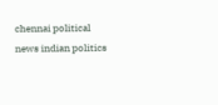chennai political news indian politics